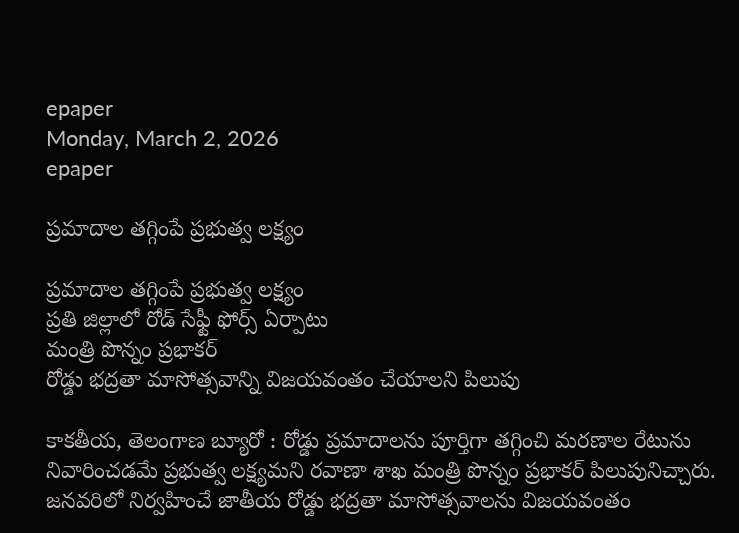epaper
Monday, March 2, 2026
epaper

ప్రమాదాల తగ్గింపే ప్ర‌భుత్వ‌ లక్ష్యం

ప్రమాదాల తగ్గింపే ప్ర‌భుత్వ‌ లక్ష్యం
ప్రతి జిల్లాలో రోడ్ సేఫ్టీ ఫోర్స్ ఏర్పాటు
మంత్రి పొన్నం ప్రభాకర్
రోడ్డు భద్రతా మాసోత్సవాన్ని విజయవంతం చేయాల‌ని పిలుపు

కాకతీయ, తెలంగాణ బ్యూరో : రోడ్డు ప్రమాదాలను పూర్తిగా తగ్గించి మరణాల రేటును నివారించడమే ప్రభుత్వ లక్ష్యమని రవాణా శాఖ మంత్రి పొన్నం ప్రభాకర్ పిలుపునిచ్చారు. జనవరిలో నిర్వహించే జాతీయ రోడ్డు భద్రతా మాసోత్సవాలను విజయవంతం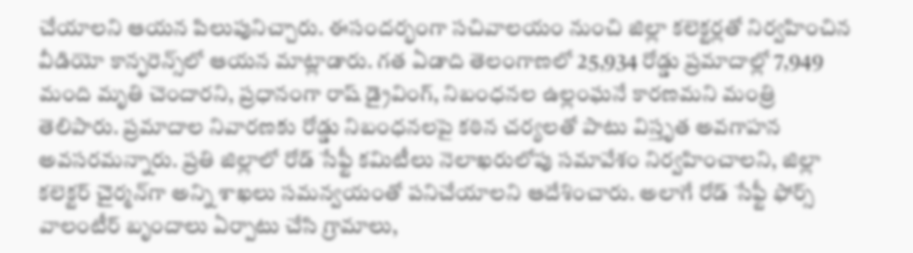చేయాలని ఆయ‌న పిలుపునిచ్చారు. ఈసంద‌ర్భంగా సచివాలయం నుంచి జిల్లా కలెక్టర్లతో నిర్వహించిన వీడియో కాన్ఫరెన్స్‌లో ఆయన మాట్లాడారు. గత ఏడాది తెలంగాణలో 25,934 రోడ్డు ప్రమాదాల్లో 7,949 మంది మృతి చెందారని, ప్రధానంగా రాష్ డ్రైవింగ్‌, నిబంధనల ఉల్లంఘనే కారణమని మంత్రి తెలిపారు. ప్రమాదాల నివారణకు రోడ్డు నిబంధనలపై కఠిన చర్యలతో పాటు విస్తృత అవగాహన అవసరమన్నారు. ప్రతి జిల్లాలో రోడ్ సేఫ్టీ కమిటీలు నెలాఖరులోపు సమావేశం నిర్వహించాలని, జిల్లా కలెక్టర్ చైర్మన్‌గా అన్ని శాఖలు సమన్వయంతో పనిచేయాలని ఆదేశించారు. అలాగే రోడ్ సేఫ్టీ ఫోర్స్ వాలంటీర్ బృందాలు ఏర్పాటు చేసి గ్రామాలు,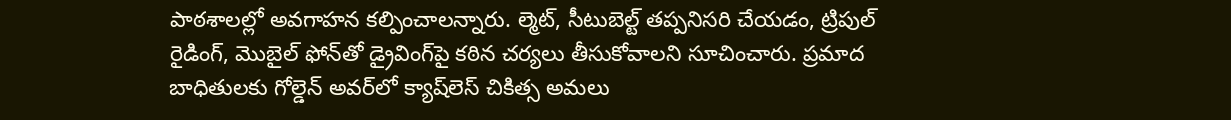పాఠశాలల్లో అవగాహన కల్పించాలన్నారు. ల్మెట్, సీటుబెల్ట్ తప్పనిసరి చేయడం, ట్రిపుల్ రైడింగ్‌, మొబైల్ ఫోన్‌తో డ్రైవింగ్‌పై కఠిన చర్యలు తీసుకోవాలని సూచించారు. ప్రమాద బాధితులకు గోల్డెన్ అవర్‌లో క్యాష్‌లెస్ చికిత్స అమలు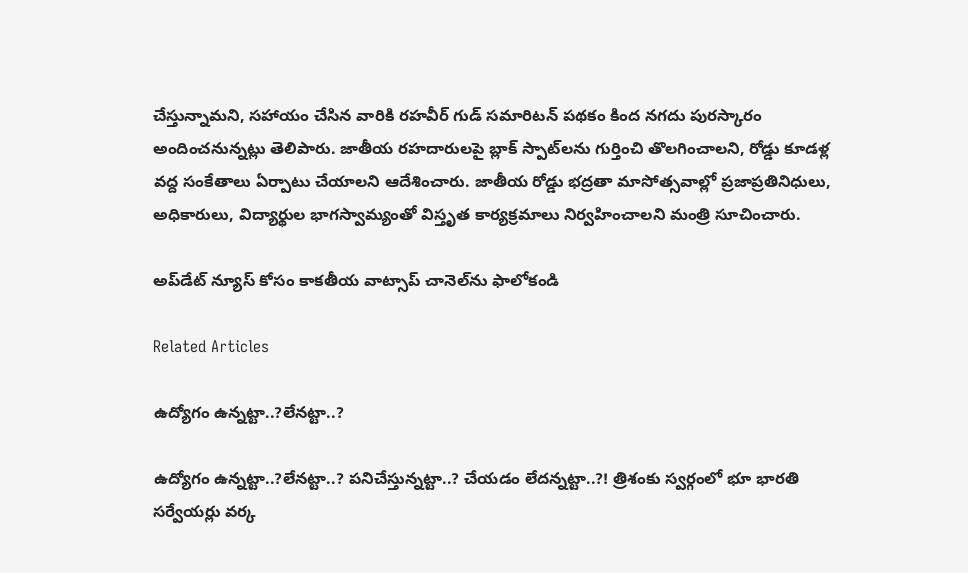చేస్తున్నామని, సహాయం చేసిన వారికి రహవీర్ గుడ్ సమారిటన్ పథకం కింద నగదు పురస్కారం అందించనున్నట్లు తెలిపారు. జాతీయ రహదారులపై బ్లాక్ స్పాట్‌లను గుర్తించి తొలగించాలని, రోడ్డు కూడళ్ల వద్ద సంకేతాలు ఏర్పాటు చేయాలని ఆదేశించారు. జాతీయ రోడ్డు భద్రతా మాసోత్సవాల్లో ప్రజాప్రతినిధులు, అధికారులు, విద్యార్థుల భాగస్వామ్యంతో విస్తృత కార్యక్రమాలు నిర్వహించాలని మంత్రి సూచించారు.

అప్‌డేట్ న్యూస్ కోసం కాక‌తీయ వాట్సాప్ చానెల్‌ను ఫాలోకండి

Related Articles

ఉద్యోగం ఉన్న‌ట్టా..?లేన‌ట్టా..?

ఉద్యోగం ఉన్న‌ట్టా..?లేన‌ట్టా..? ప‌నిచేస్తున్న‌ట్టా..? చేయ‌డం లేద‌న్న‌ట్టా..?! త్రిశంకు స్వ‌ర్గంలో భూ భార‌తి స‌ర్వేయ‌ర్లు వ‌ర్క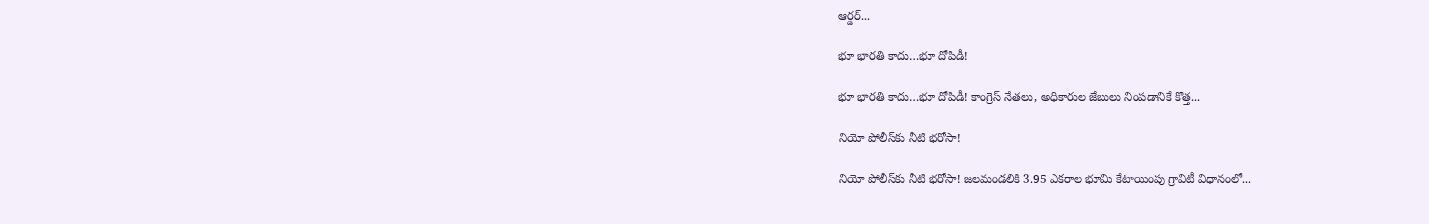ఆర్డ‌ర్...

భూ భారతి కాదు…భూ దోపిడీ!

భూ భారతి కాదు…భూ దోపిడీ! కాంగ్రెస్ నేతలు, అధికారుల జేబులు నింపడానికే కొత్త...

నియో పోలీస్‌కు నీటి భరోసా!

నియో పోలీస్‌కు నీటి భరోసా! జలమండలికి 3.95 ఎకరాల భూమి కేటాయింపు గ్రావిటీ విధానంలో...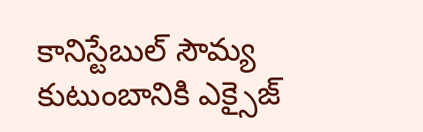కానిస్టేబుల్ సౌమ్య కుటుంబానికి ఎక్సైజ్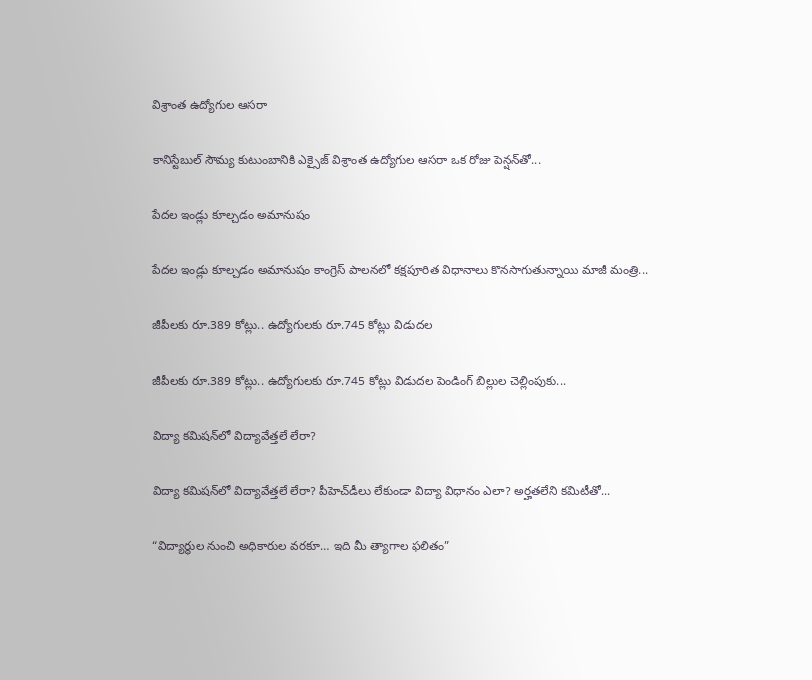విశ్రాంత ఉద్యోగుల ఆసరా

కానిస్టేబుల్ సౌమ్య కుటుంబానికి ఎక్సైజ్ విశ్రాంత ఉద్యోగుల ఆసరా ఒక రోజు పెన్షన్‌తో...

పేదల ఇండ్లు కూల్చడం అమానుషం

పేదల ఇండ్లు కూల్చడం అమానుషం కాంగ్రెస్ పాలనలో క‌క్షపూరిత విధానాలు కొనసాగుతున్నాయి మాజీ మంత్రి...

జీపీలకు రూ.389 కోట్లు.. ఉద్యోగులకు రూ.745 కోట్లు విడుదల

జీపీలకు రూ.389 కోట్లు.. ఉద్యోగులకు రూ.745 కోట్లు విడుదల పెండింగ్ బిల్లుల చెల్లింపుకు...

విద్యా కమిషన్‌లో విద్యావేత్తలే లేరా?

విద్యా కమిషన్‌లో విద్యావేత్తలే లేరా? పీహెచ్‌డీలు లేకుండా విద్యా విధానం ఎలా? అర్హతలేని కమిటీతో...

“విద్యార్థుల నుంచి అధికారుల వరకూ… ఇది మీ త్యాగాల ఫలితం”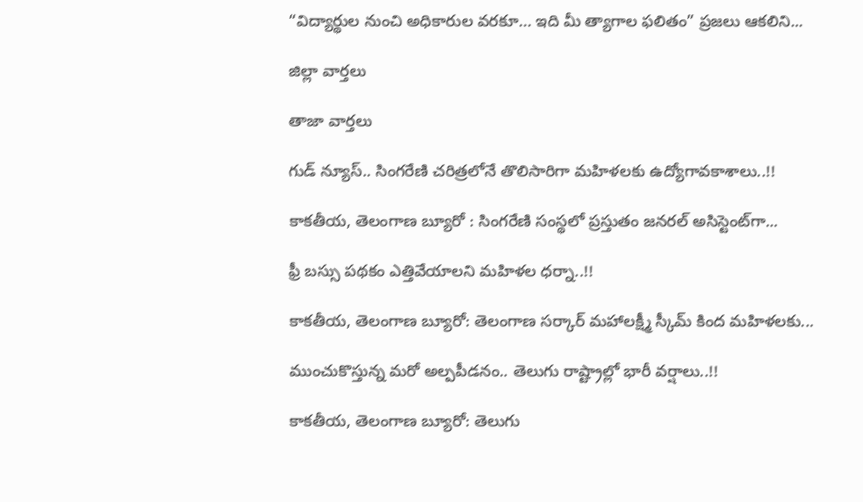“విద్యార్థుల నుంచి అధికారుల వరకూ… ఇది మీ త్యాగాల ఫలితం” ప్రజలు ఆకలిని...

జిల్లా వార్త‌లు

తాజా వార్త‌లు

గుడ్ న్యూస్.. సింగరేణి చరిత్రలోనే తొలిసారిగా మ‌హిళ‌ల‌కు ఉద్యోగావ‌కాశాలు..!!

కాక‌తీయ‌, తెలంగాణ బ్యూరో : సింగరేణి సంస్థలో ప్రస్తుతం జనరల్ అసిస్టెంట్‌గా...

ఫ్రీ బస్సు పథకం ఎత్తివేయాలని మహిళల ధర్నా..!!

కాకతీయ, తెలంగాణ బ్యూరో: తెలంగాణ సర్కార్ మహాలక్ష్మీ స్కీమ్ కింద మహిళలకు...

ముంచుకొస్తున్న మరో అల్పపీడనం.. తెలుగు రాష్ట్రాల్లో భారీ వర్షాలు..!!

కాకతీయ, తెలంగాణ బ్యూరో: తెలుగు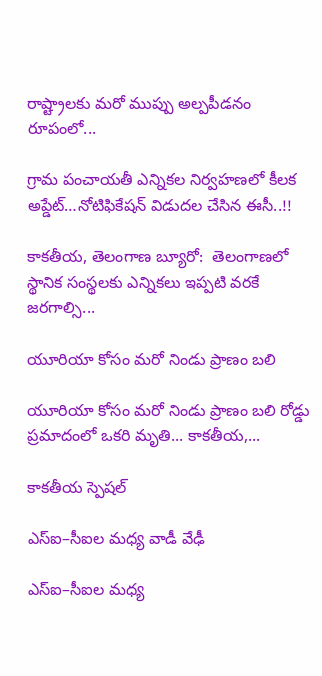రాష్ట్రాలకు మరో ముప్పు అల్పపీడనం రూపంలో...

గ్రామ పంచాయ‌తీ ఎన్నిక‌ల నిర్వ‌హ‌ణ‌లో కీల‌క అప్డేట్‌…నోటిఫికేషన్ విడుదల చేసిన ఈసీ..!!

కాకతీయ, తెలంగాణ బ్యూరో:  తెలంగాణలో స్థానిక సంస్థలకు ఎన్నికలు ఇప్పటి వరకే జరగాల్సి...

యూరియా కోసం మరో నిండు ప్రాణం బలి

యూరియా కోసం మరో నిండు ప్రాణం బలి రోడ్డు ప్రమాదంలో ఒకరి మృతి... కాకతీయ,...

కాక‌తీయ స్పెష‌ల్‌

ఎస్ఐ–సీఐల మ‌ధ్య వాడీ వేఢీ

ఎస్ఐ–సీఐల మ‌ధ్య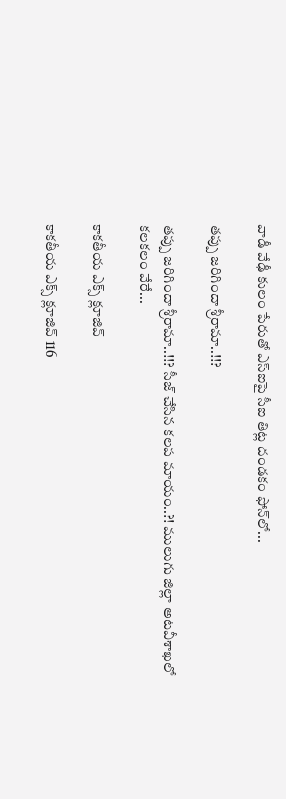వాడీ వేఢీ కులం పేరుతో ఎస్ఐపై సీఐ తిట్ల దండ‌కం ఫోన్‌లో...

త‌ప్పు జ‌రిగిందా శ్రీరామా..!!?

త‌ప్పు జ‌రిగిందా శ్రీరామా..!!? సీజ్ చేసిన క‌ల‌ప‌ మాయం..?! ములుగు జిల్లా అట‌వీశాఖ‌లో క‌ల‌క‌లం వేరే...

కాక‌తీయ ఎక్స్ క్లూజివ్

కాక‌తీయ ఎక్స్ క్లూజివ్ 116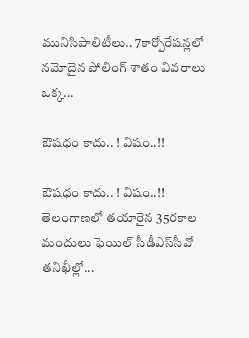మునిసిపాలిటీలు.. 7కార్పోరేష‌న్ల‌లో న‌మోదైన పోలింగ్ శాతం వివ‌రాలు ఒక్క...

ఔష‌ధం కాదు.. ! విషం..!!

ఔష‌ధం కాదు.. ! విషం..!! తెలంగాణలో తయారైన 35ర‌కాల మందులు ఫెయిల్‌ సీడీఎస్‌సీవో తనిఖీల్లో...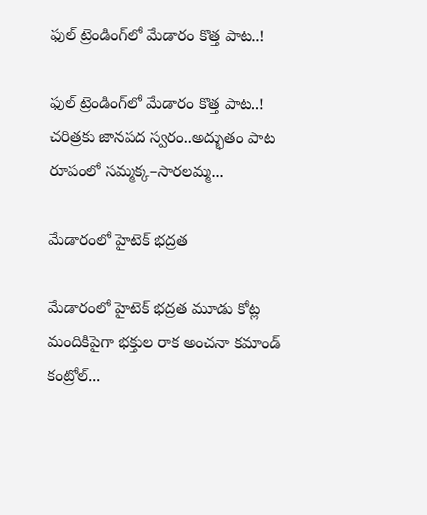ఫుల్ ట్రెండింగ్‌లో మేడారం కొత్త పాట..!

ఫుల్ ట్రెండింగ్‌లో మేడారం కొత్త పాట..! చరిత్రకు జానపద స్వరం..అద్భుతం పాట రూపంలో సమ్మక్క–సారలమ్మ...

మేడారంలో హైటెక్ భద్రత

మేడారంలో హైటెక్ భద్రత మూడు కోట్ల మందికిపైగా భక్తుల రాక అంచనా కమాండ్ కంట్రోల్...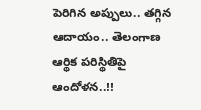పెరిగిన అప్పులు.. తగ్గిన ఆదాయం.. తెలంగాణ ఆర్థిక పరిస్థితిపై ఆందోళన..!!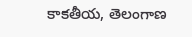కాకతీయ, తెలంగాణ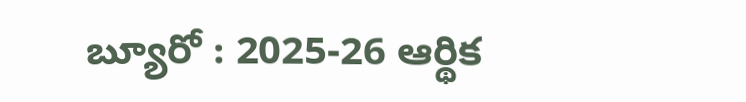బ్యూరో : 2025-26 ఆర్థిక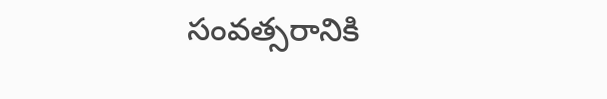సంవత్సరానికి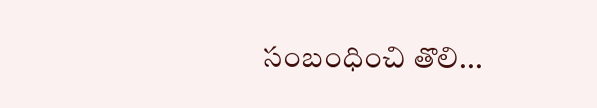సంబంధించి తొలి...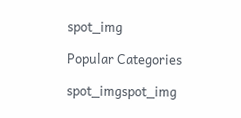spot_img

Popular Categories

spot_imgspot_img